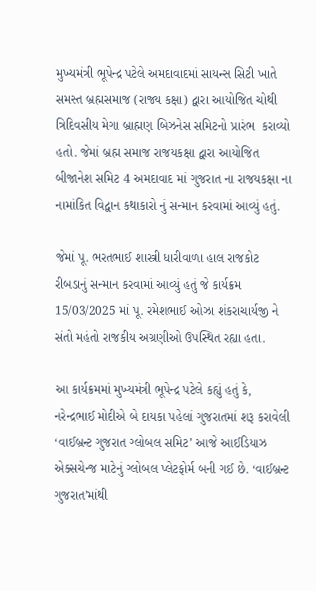મુખ્યમંત્રી ભૂપેન્દ્ર પટેલે અમદાવાદમાં સાયન્સ સિટી ખાતે સમસ્ત બ્રહ્મસમાજ (રાજ્ય કક્ષા) દ્વારા આયોજિત ચોથી ત્રિદિવસીય મેગા બ્રાહ્મણ બિઝનેસ સમિટનો પ્રારંભ  કરાવ્યો હતો. જેમાં બ્રહ્મ સમાજ રાજયકક્ષા દ્વારા આયોજિત બીજાનેશ સમિટ 4 અમદાવાદ માં ગુજરાત ના રાજયકક્ષા ના નામાંકિત વિદ્વાન કથાકારો નું સન્માન કરવામાં આવ્યું હતું.

જેમાં પૂ. ભરતભાઈ શાસ્ત્રી ધારીવાળા હાલ રાજકોટ રીબડાનું સન્માન કરવામાં આવ્યું હતું જે કાર્યક્રમ 15/03/2025 માં પૂ. રમેશભાઈ ઓઝા શંકરાચાર્યજી ને સંતો મહંતો રાજકીય અગ્રણીઓ ઉપસ્થિત રહ્યા હતા.

આ કાર્યક્રમમાં મુખ્યમંત્રી ભૂપેન્દ્ર પટેલે કહ્યું હતું કે, નરેન્દ્રભાઈ મોદીએ બે દાયકા પહેલાં ગુજરાતમાં શરૂ કરાવેલી ‘વાઈબ્રન્ટ ગુજરાત ગ્લોબલ સમિટ’ આજે આઈડિયાઝ એક્સચેન્જ માટેનું ગ્લોબલ પ્લેટફોર્મ બની ગઈ છે. ‘વાઈબ્રન્ટ ગુજરાત’માંથી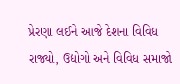પ્રેરણા લઈને આજે દેશના વિવિધ રાજ્યો, ઉદ્યોગો અને વિવિધ સમાજો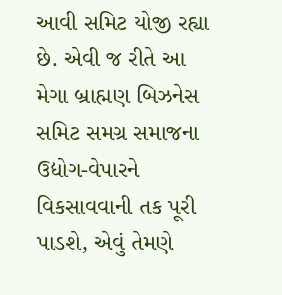આવી સમિટ યોજી રહ્યા છે. એવી જ રીતે આ મેગા બ્રાહ્મણ બિઝનેસ સમિટ સમગ્ર સમાજના ઉદ્યોગ-વેપારને વિકસાવવાની તક પૂરી પાડશે, એવું તેમણે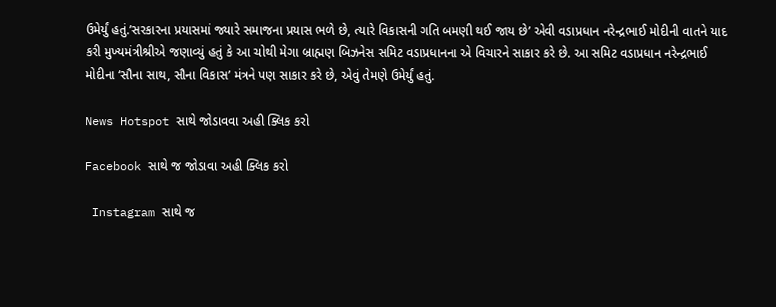ઉમેર્યું હતું.’સરકારના પ્રયાસમાં જ્યારે સમાજના પ્રયાસ ભળે છે, ત્યારે વિકાસની ગતિ બમણી થઈ જાય છે’ એવી વડાપ્રધાન નરેન્દ્રભાઈ મોદીની વાતને યાદ કરી મુખ્યમંત્રીશ્રીએ જણાવ્યું હતું કે આ ચોથી મેગા બ્રાહ્મણ બિઝનેસ સમિટ વડાપ્રધાનના એ વિચારને સાકાર કરે છે. આ સમિટ વડાપ્રધાન નરેન્દ્રભાઈ મોદીના ‘સૌના સાથ, સૌના વિકાસ’ મંત્રને પણ સાકાર કરે છે, એવું તેમણે ઉમેર્યું હતું.

News Hotspot સાથે જોડાવવા અહી ક્લિક કરો

Facebook સાથે જ જોડાવા અહી ક્લિક કરો

 Instagram સાથે જ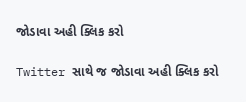જોડાવા અહી ક્લિક કરો

Twitter સાથે જ જોડાવા અહી ક્લિક કરો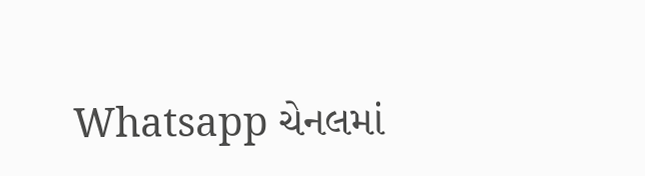Whatsapp ચેનલમાં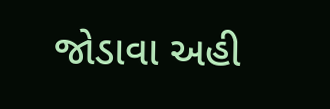જોડાવા અહી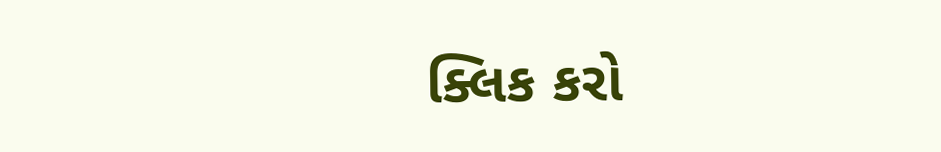ક્લિક કરો